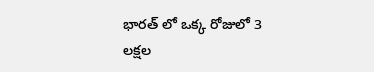భారత్ లో ఒక్క రోజులో 3 లక్షల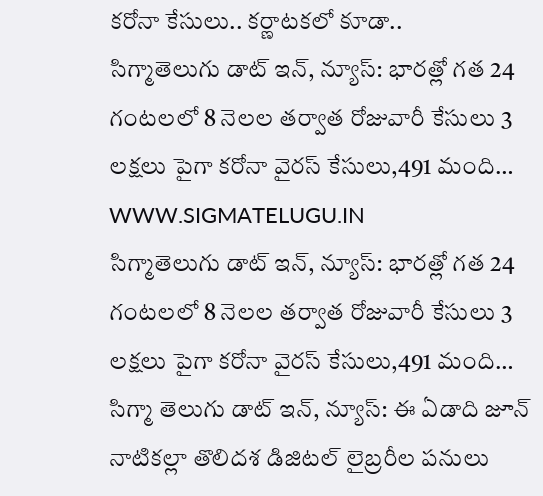కరోనా కేసులు.. కర్ణాటకలో కూడా..
సిగ్మాతెలుగు డాట్ ఇన్, న్యూస్: భారత్లో గత 24 గంటలలో 8 నెలల తర్వాత రోజువారీ కేసులు 3 లక్షలు పైగా కరోనా వైరస్ కేసులు,491 మంది…
WWW.SIGMATELUGU.IN
సిగ్మాతెలుగు డాట్ ఇన్, న్యూస్: భారత్లో గత 24 గంటలలో 8 నెలల తర్వాత రోజువారీ కేసులు 3 లక్షలు పైగా కరోనా వైరస్ కేసులు,491 మంది…
సిగ్మా తెలుగు డాట్ ఇన్, న్యూస్: ఈ ఏడాది జూన్ నాటికల్లా తొలిదశ డిజిటల్ లైబ్రరీల పనులు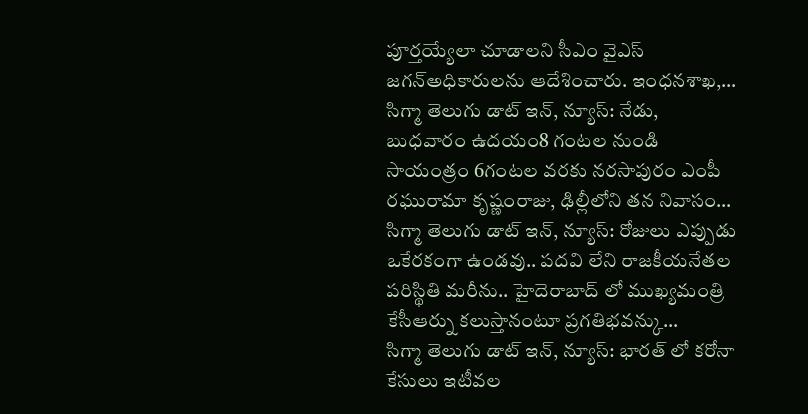పూర్తయ్యేలా చూడాలని సీఎం వైఎస్ జగన్అధికారులను ఆదేశించారు. ఇంధనశాఖ,…
సిగ్మా తెలుగు డాట్ ఇన్, న్యూస్: నేడు, బుధవారం ఉదయం8 గంటల నుండి సాయంత్రం 6గంటల వరకు నరసాపురం ఎంపీ రఘురామా కృష్ణంరాజు, ఢిల్లీలోని తన నివాసం…
సిగ్మా తెలుగు డాట్ ఇన్, న్యూస్: రోజులు ఎప్పుడు ఒకేరకంగా ఉండవు.. పదవి లేని రాజకీయనేతల పరిస్థితి మరీను.. హైదెరాబాద్ లో ముఖ్యమంత్రి కేసీఆర్ను కలుస్తానంటూ ప్రగతిభవన్కు…
సిగ్మా తెలుగు డాట్ ఇన్, న్యూస్: భారత్ లో కరోనా కేసులు ఇటీవల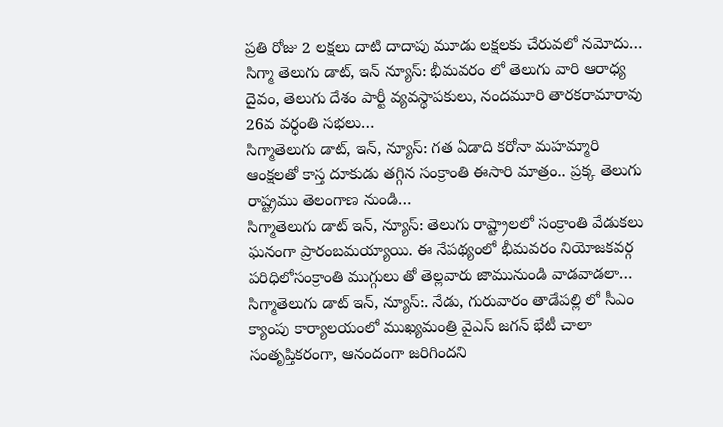ప్రతి రోజు 2 లక్షలు దాటి దాదాపు మూడు లక్షలకు చేరువలో నమోదు…
సిగ్మా తెలుగు డాట్, ఇన్ న్యూస్: భీమవరం లో తెలుగు వారి ఆరాధ్య దైవం, తెలుగు దేశం పార్టీ వ్యవస్థాపకులు, నందమూరి తారకరామారావు 26వ వర్ధంతి సభలు…
సిగ్మాతెలుగు డాట్, ఇన్, న్యూస్: గత ఏడాది కరోనా మహమ్మారి ఆంక్షలతో కాస్త దూకుడు తగ్గిన సంక్రాంతి ఈసారి మాత్రం.. ప్రక్క తెలుగు రాష్ట్రము తెలంగాణ నుండి…
సిగ్మాతెలుగు డాట్ ఇన్, న్యూస్: తెలుగు రాష్ట్రాలలో సంక్రాంతి వేడుకలు ఘనంగా ప్రారంబమయ్యాయి. ఈ నేపథ్యంలో భీమవరం నియోజకవర్గ పరిధిలోసంక్రాంతి ముగ్గులు తో తెల్లవారు జామునుండి వాడవాడలా…
సిగ్మాతెలుగు డాట్ ఇన్, న్యూస్:. నేడు, గురువారం తాడేపల్లి లో సీఎం క్యాంపు కార్యాలయంలో ముఖ్యమంత్రి వైఎస్ జగన్ భేటీ చాలా సంతృప్తికరంగా, ఆనందంగా జరిగిందని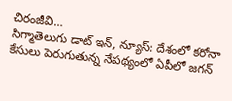చిరంజీవి…
సిగ్మాతెలుగు డాట్ ఇన్, న్యూస్: దేశంలో కరోనా కేసులు పెరుగుతున్న నేపథ్యంలో ఏపీలో జగన్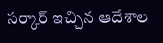సర్కార్ ఇచ్చిన ఆదేశాల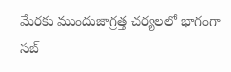మేరకు ముందుజాగ్రత్త చర్యలలో భాగంగా సబ్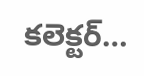కలెక్టర్…